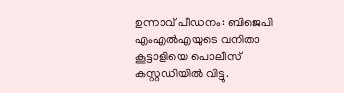ഉന്നാവ് പീഡനം: ബിജെപി എംഎല്‍എയുടെ വനിതാ കൂട്ടാളിയെ പൊലീസ് കസ്റ്റഡിയില്‍ വിട്ടു.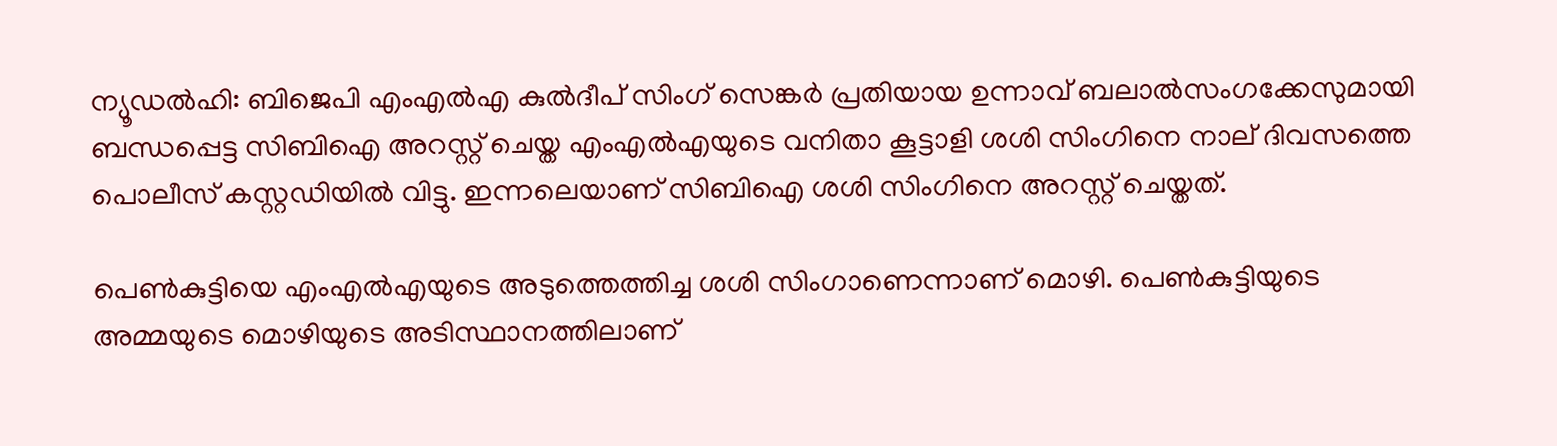ന്യൂഡല്‍ഹി: ബിജെപി എംഎല്‍എ കുല്‍ദീപ് സിംഗ് സെങ്കര്‍ പ്രതിയായ ഉന്നാവ് ബലാല്‍സംഗക്കേസുമായി ബന്ധപ്പെട്ട സിബിഐ അറസ്റ്റ് ചെയ്ത എംഎല്‍എയുടെ വനിതാ കൂട്ടാളി ശശി സിംഗിനെ നാല് ദിവസത്തെ പൊലീസ് കസ്റ്റഡിയില്‍ വിട്ടു. ഇന്നലെയാണ് സിബിഐ ശശി സിംഗിനെ അറസ്റ്റ് ചെയ്തത്.

പെണ്‍കുട്ടിയെ എംഎല്‍എയുടെ അടുത്തെത്തിച്ച ശശി സിംഗാണെന്നാണ് മൊഴി. പെണ്‍കുട്ടിയുടെ അമ്മയുടെ മൊഴിയുടെ അടിസ്ഥാനത്തിലാണ്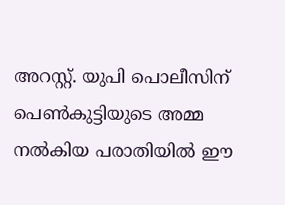അറസ്റ്റ്. യുപി പൊലീസിന് പെണ്‍കുട്ടിയുടെ അമ്മ നല്‍കിയ പരാതിയില്‍ ഈ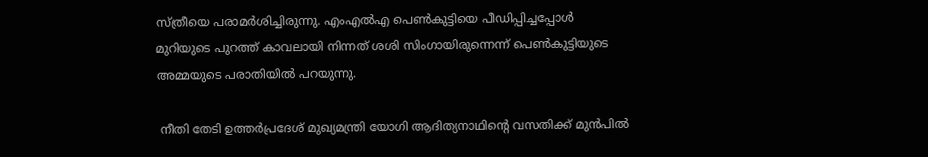സ്ത്രീയെ പരാമര്‍ശിച്ചിരുന്നു. എംഎല്‍എ പെണ്‍കുട്ടിയെ പീഡിപ്പിച്ചപ്പോള്‍ മുറിയുടെ പുറത്ത് കാവലായി നിന്നത് ശശി സിംഗായിരുന്നെന്ന് പെണ്‍കുട്ടിയുടെ അമ്മയുടെ പരാതിയില്‍ പറയുന്നു.

 നീതി തേടി ഉത്തര്‍പ്രദേശ് മുഖ്യമന്ത്രി യോഗി ആദിത്യനാഥിന്‍റെ വസതിക്ക് മുന്‍പില്‍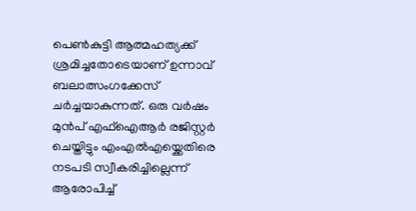പെണ്‍കുട്ടി ആത്മഹത്യക്ക് ശ്രമിച്ചതോടെയാണ് ഉന്നാവ് ബലാത്സംഗക്കേസ് ചര്‍ച്ചയാകുന്നത്. ഒരു വര്‍ഷം മുന്‍പ് എഫ്ഐആര്‍ രജിസ്റ്റര്‍ ചെയ്തിട്ടും എംഎല്‍എയ്ക്കെതിരെ നടപടി സ്വീകരിച്ചില്ലെന്ന് ആരോപിച്ച്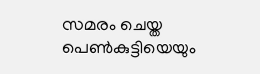സമരം ചെയ്ത പെണ്‍കുട്ടിയെയും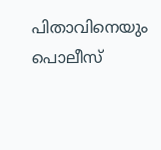പിതാവിനെയും പൊലീസ്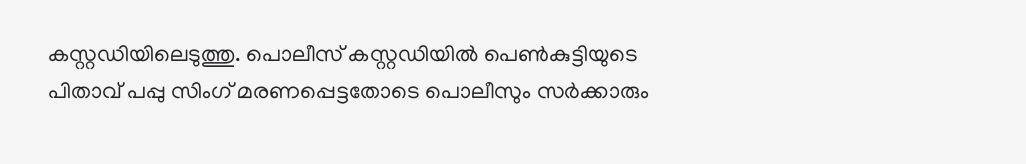കസ്റ്റഡിയിലെടുത്തു. പൊലീസ് കസ്റ്റഡിയില്‍ പെണ്‍കുട്ടിയുടെ പിതാവ് പപ്പു സിംഗ് മരണപ്പെട്ടതോടെ പൊലീസും സര്‍ക്കാരും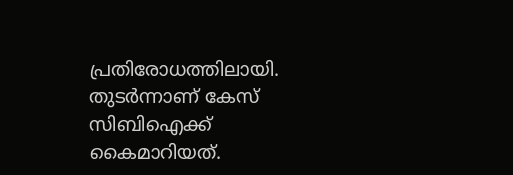പ്രതിരോധത്തിലായി. തുടര്‍ന്നാണ് കേസ് സിബിഐക്ക് കൈമാറിയത്.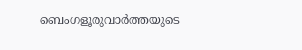ബെംഗളൂരുവാർത്തയുടെ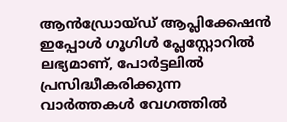ആൻഡ്രോയ്ഡ് ആപ്ലിക്കേഷൻ ഇപ്പോൾ ഗൂഗിൾ പ്ലേസ്റ്റോറിൽ ലഭ്യമാണ്, പോർട്ടലിൽ പ്രസിദ്ധീകരിക്കുന്ന വാർത്തകൾ വേഗത്തിൽ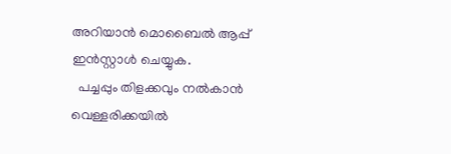അറിയാൻ മൊബൈൽ ആപ്പ് ഇൻസ്റ്റാൾ ചെയ്യുക.
  പച്ചപ്പും തിളക്കവും നൽകാൻ വെള്ളരിക്കയിൽ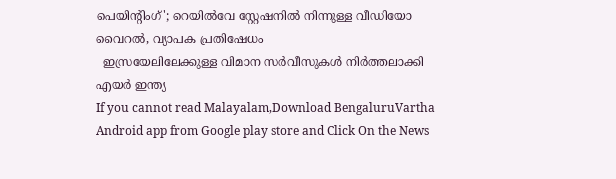പെയിന്റിംഗ്'; റെയിൽവേ സ്റ്റേഷനിൽ നിന്നുള്ള വീഡിയോ വൈറൽ, വ്യാപക പ്രതിഷേധം
  ഇസ്രയേലിലേക്കുള്ള വിമാന സർവീസുകൾ നിർത്തലാക്കി എയർ ഇന്ത്യ
If you cannot read Malayalam,Download BengaluruVartha Android app from Google play store and Click On the News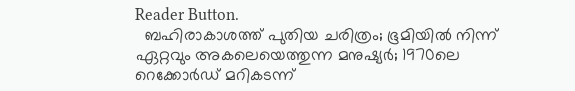Reader Button.
  ബഹിരാകാശത്ത് പുതിയ ചരിത്രം; ഭൂമിയിൽ നിന്ന് ഏറ്റവും അകലെയെത്തുന്ന മനുഷ്യർ; 1970ലെ റെക്കോര്‍ഡ് മറികടന്ന്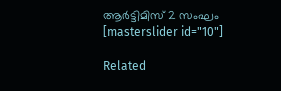ആര്‍ട്ടിമിസ് 2 സംഘം
[masterslider id="10"]

Related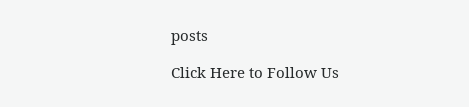posts

Click Here to Follow Us